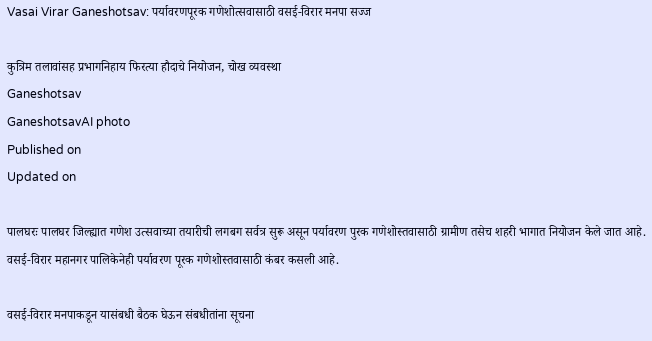Vasai Virar Ganeshotsav: पर्यावरणपूरक गणेशोत्सवासाठी वसई-विरार मनपा सज्ज

कुत्रिम तलावांसह प्रभागनिहाय फिरत्या हौदाचे नियोजन, चोख व्यवस्था
Ganeshotsav
GaneshotsavAI photo
Published on
Updated on

पालघरः पालघर जिल्ह्यात गणेश उत्सवाच्या तयारीची लगबग सर्वत्र सुरू असून पर्यावरण पुरक गणेशोस्तवासाठी ग्रामीण तसेच शहरी भागात नियोजन केले जात आहे. वसई-विरार महानगर पालिकेनेही पर्यावरण पूरक गणेशोस्तवासाठी कंबर कसली आहे.

वसई-विरार मनपाकडून यासंबधी बैठक घेऊन संबधीतांना सूचना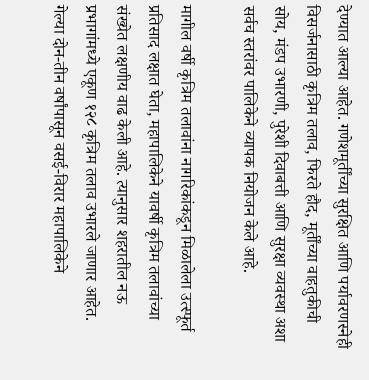देण्यात आल्या आहेत. गणेशमूर्तींच्या सुरक्षित आणि पर्यावरणस्नेही विसर्जनासाठी कृत्रिम तलाव, फिरते हौद, मूर्तींच्या वाहतुकीची सोय, मंडप उभारणी, पुरेशी दिवाबत्ती आणि सुरक्षा व्यवस्था अशा सर्वच स्तरांवर पालिकेने व्यापक नियोजन केले आहे.

मागील वर्षी कृत्रिम तलावांना नागरिकांकडून मिळालेला उत्स्फूर्त प्रतिसाद लक्षात घेता, महापालिकेने यावर्षी कृत्रिम तलावांच्या संख्येत लक्षणीय वाढ केली आहे. त्यानुसार शहरातील नऊ प्रभागांमध्ये एकूण १२८ कृत्रिम तलाव उभारले जाणार आहेत. गेल्या दोन-तीन वर्षांपासून वसई-विरार महापालिकेने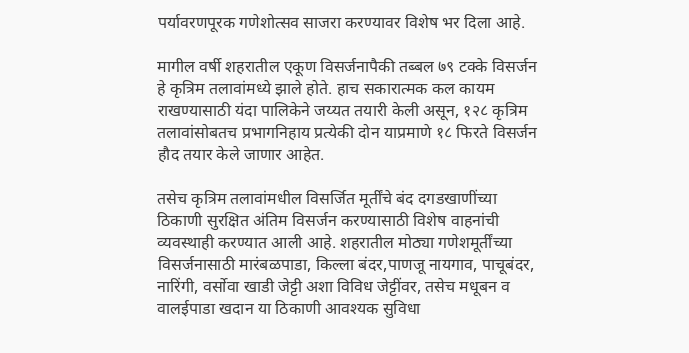पर्यावरणपूरक गणेशोत्सव साजरा करण्यावर विशेष भर दिला आहे.

मागील वर्षी शहरातील एकूण विसर्जनापैकी तब्बल ७९ टक्के विसर्जन हे कृत्रिम तलावांमध्ये झाले होते. हाच सकारात्मक कल कायम राखण्यासाठी यंदा पालिकेने जय्यत तयारी केली असून, १२८ कृत्रिम तलावांसोबतच प्रभागनिहाय प्रत्येकी दोन याप्रमाणे १८ फिरते विसर्जन हौद तयार केले जाणार आहेत.

तसेच कृत्रिम तलावांमधील विसर्जित मूर्तींचे बंद दगडखाणींच्या ठिकाणी सुरक्षित अंतिम विसर्जन करण्यासाठी विशेष वाहनांची व्यवस्थाही करण्यात आली आहे. शहरातील मोठ्या गणेशमूर्तींच्या विसर्जनासाठी मारंबळपाडा, किल्ला बंदर,पाणजू नायगाव, पाचूबंदर, नारिंगी, वर्सोवा खाडी जेट्टी अशा विविध जेट्टींवर, तसेच मधूबन व वालईपाडा खदान या ठिकाणी आवश्यक सुविधा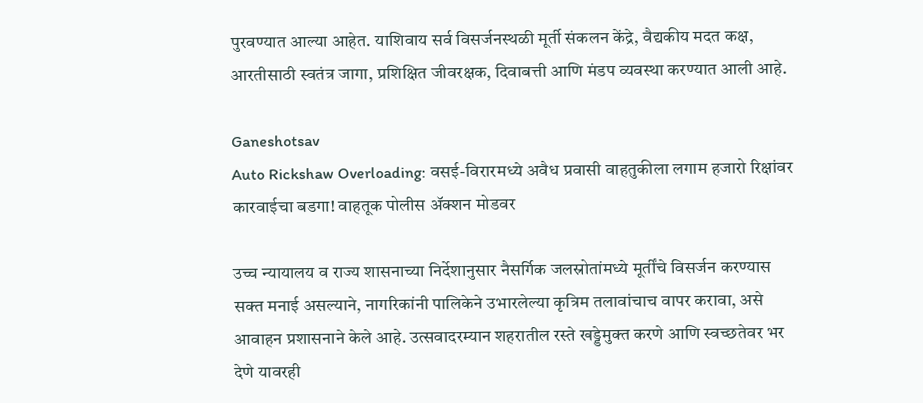पुरवण्यात आल्या आहेत. याशिवाय सर्व विसर्जनस्थळी मूर्ती संकलन केंद्रे, वैद्यकीय मदत कक्ष, आरतीसाठी स्वतंत्र जागा, प्रशिक्षित जीवरक्षक, दिवाबत्ती आणि मंडप व्यवस्था करण्यात आली आहे.

Ganeshotsav
Auto Rickshaw Overloading: वसई-विरारमध्ये अवैध प्रवासी वाहतुकीला लगाम हजारो रिक्षांवर कारवाईचा बडगा! वाहतूक पोलीस ॲक्शन मोडवर

उच्च न्यायालय व राज्य शासनाच्या निर्देशानुसार नैसर्गिक जलस्रोतांमध्ये मूर्तींचे विसर्जन करण्यास सक्त मनाई असल्याने, नागरिकांनी पालिकेने उभारलेल्या कृत्रिम तलावांचाच वापर करावा, असे आवाहन प्रशासनाने केले आहे. उत्सवादरम्यान शहरातील रस्ते खड्डेमुक्त करणे आणि स्वच्छतेवर भर देणे यावरही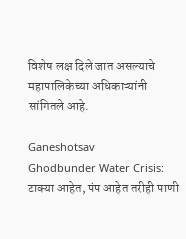विशेष लक्ष दिले जात असल्याचे महापालिकेच्या अधिकाऱ्यांनी सांगितले आहे.

Ganeshotsav
Ghodbunder Water Crisis: टाक्या आहेत, पंप आहेत तरीही पाणी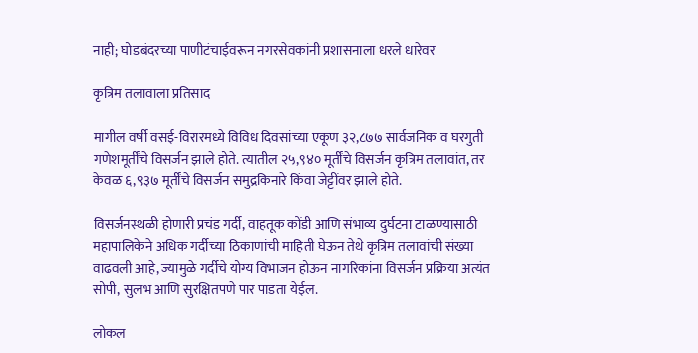नाही; घोडबंदरच्या पाणीटंचाईवरून नगरसेवकांनी प्रशासनाला धरले धारेवर

कृत्रिम तलावाला प्रतिसाद

मागील वर्षी वसई-विरारमध्ये विविध दिवसांच्या एकूण ३२,८७७ सार्वजनिक व घरगुती गणेशमूर्तींचे विसर्जन झाले होते. त्यातील २५,९४० मूर्तींचे विसर्जन कृत्रिम तलावांत, तर केवळ ६,९३७ मूर्तींचे विसर्जन समुद्रकिनारे किंवा जेट्टींवर झाले होते.

विसर्जनस्थळी होणारी प्रचंड गर्दी, वाहतूक कोंडी आणि संभाव्य दुर्घटना टाळण्यासाठी महापालिकेने अधिक गर्दीच्या ठिकाणांची माहिती घेऊन तेथे कृत्रिम तलावांची संख्या वाढवली आहे, ज्यामुळे गर्दीचे योग्य विभाजन होऊन नागरिकांना विसर्जन प्रक्रिया अत्यंत सोपी, सुलभ आणि सुरक्षितपणे पार पाडता येईल.

लोकल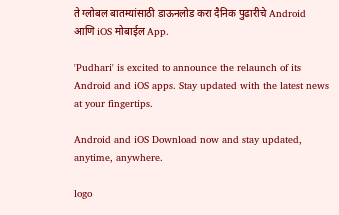ते ग्लोबल बातम्यांसाठी डाऊनलोड करा दैनिक पुढारीचे Android आणि iOS मोबाईल App.

'Pudhari' is excited to announce the relaunch of its Android and iOS apps. Stay updated with the latest news at your fingertips.

Android and iOS Download now and stay updated, anytime, anywhere.

logo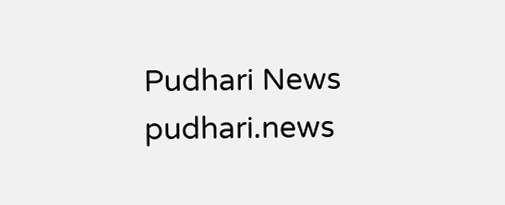Pudhari News
pudhari.news